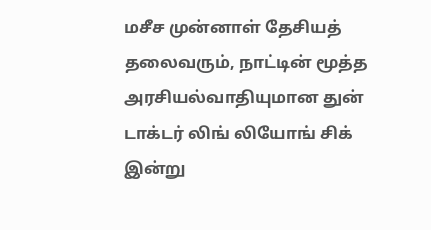மசீச முன்னாள் தேசியத் தலைவரும், நாட்டின் மூத்த அரசியல்வாதியுமான துன் டாக்டர் லிங் லியோங் சிக் இன்று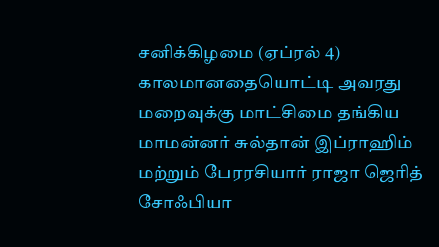சனிக்கிழமை (ஏப்ரல் 4) காலமானதையொட்டி அவரது மறைவுக்கு மாட்சிமை தங்கிய மாமன்னர் சுல்தான் இப்ராஹிம் மற்றும் பேரரசியார் ராஜா ஜெரித் சோஃபியா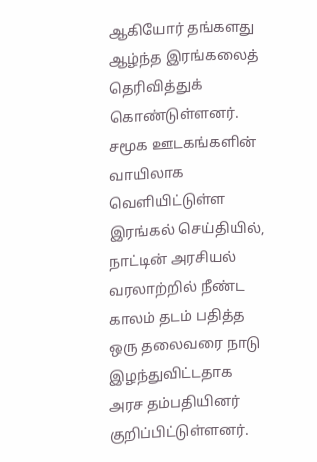ஆகியோர் தங்களது ஆழ்ந்த இரங்கலைத் தெரிவித்துக் கொண்டுள்ளனர்.
சமூக ஊடகங்களின் வாயிலாக வெளியிட்டுள்ள இரங்கல் செய்தியில், நாட்டின் அரசியல் வரலாற்றில் நீண்ட காலம் தடம் பதித்த ஒரு தலைவரை நாடு இழந்துவிட்டதாக அரச தம்பதியினர் குறிப்பிட்டுள்ளனர்.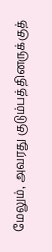மேலும், அவரது குடும்பத்தினருக்குத்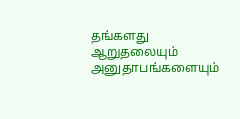தங்களது ஆறுதலையும் அனுதாபங்களையும்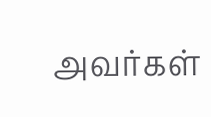அவர்கள்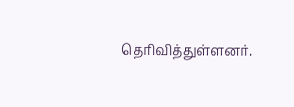தெரிவித்துள்ளனர்.